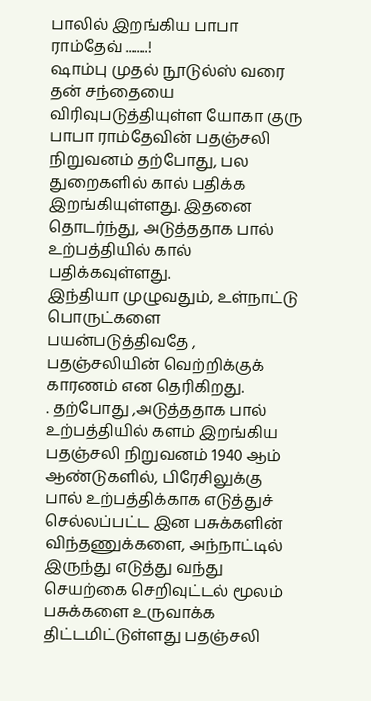பாலில் இறங்கிய பாபா ராம்தேவ் ........!
ஷாம்பு முதல் நூடுல்ஸ் வரை தன் சந்தையை விரிவுபடுத்தியுள்ள யோகா குரு பாபா ராம்தேவின் பதஞ்சலி நிறுவனம் தற்போது, பல துறைகளில் கால் பதிக்க இறங்கியுள்ளது. இதனை தொடர்ந்து, அடுத்ததாக பால் உற்பத்தியில் கால் பதிக்கவுள்ளது.
இந்தியா முழுவதும், உள்நாட்டு பொருட்களை பயன்படுத்திவதே , பதஞ்சலியின் வெற்றிக்குக் காரணம் என தெரிகிறது.
. தற்போது ,அடுத்ததாக பால் உற்பத்தியில் களம் இறங்கிய பதஞ்சலி நிறுவனம் 1940 ஆம் ஆண்டுகளில், பிரேசிலுக்கு பால் உற்பத்திக்காக எடுத்துச் செல்லப்பட்ட இன பசுக்களின் விந்தணுக்களை, அந்நாட்டில் இருந்து எடுத்து வந்து செயற்கை செறிவுட்டல் மூலம் பசுக்களை உருவாக்க திட்டமிட்டுள்ளது பதஞ்சலி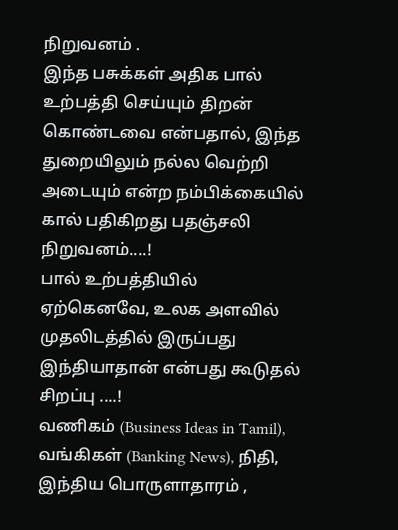நிறுவனம் .
இந்த பசுக்கள் அதிக பால் உற்பத்தி செய்யும் திறன் கொண்டவை என்பதால், இந்த துறையிலும் நல்ல வெற்றி அடையும் என்ற நம்பிக்கையில் கால் பதிகிறது பதஞ்சலி நிறுவனம்....!
பால் உற்பத்தியில் ஏற்கெனவே, உலக அளவில் முதலிடத்தில் இருப்பது இந்தியாதான் என்பது கூடுதல் சிறப்பு ....!
வணிகம் (Business Ideas in Tamil), வங்கிகள் (Banking News), நிதி, இந்திய பொருளாதாரம் ,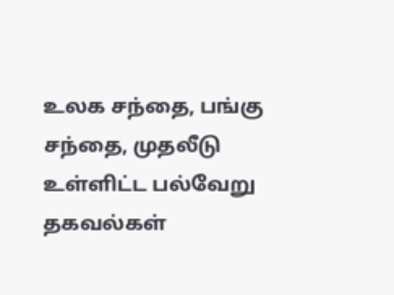உலக சந்தை, பங்கு சந்தை, முதலீடு உள்ளிட்ட பல்வேறு தகவல்கள்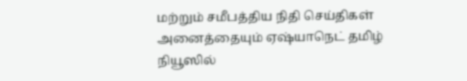மற்றும் சமீபத்திய நிதி செய்திகள் அனைத்தையும் ஏஷ்யாநெட் தமிழ் நியூஸில்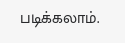படிக்கலாம்.